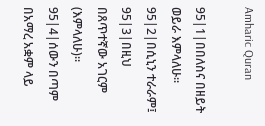Amharic Quran

95|1|በበለስና በዘይት ወይራ እምላለሁ፡፡
95|2|በሲኒን ተራራም፤
95|3|በዚህ በጸጥተኛው አገርም (እምላለሁ)፡፡
95|4|ሰውን በጣም በአማረ አቋም ላይ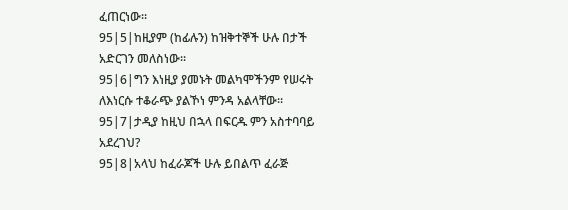ፈጠርነው፡፡
95|5|ከዚያም (ከፊሉን) ከዝቅተኞች ሁሉ በታች አድርገን መለስነው፡፡
95|6|ግን እነዚያ ያመኑት መልካሞችንም የሠሩት ለእነርሱ ተቆራጭ ያልኾነ ምንዳ አልላቸው፡፡
95|7|ታዲያ ከዚህ በኋላ በፍርዱ ምን አስተባባይ አደረገህ?
95|8|አላህ ከፈራጆች ሁሉ ይበልጥ ፈራጅ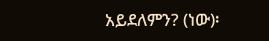አይደለምን? (ነው)፡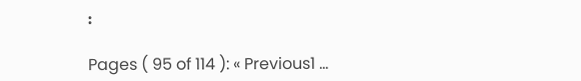፡

Pages ( 95 of 114 ): « Previous1 ...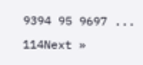9394 95 9697 ... 114Next »